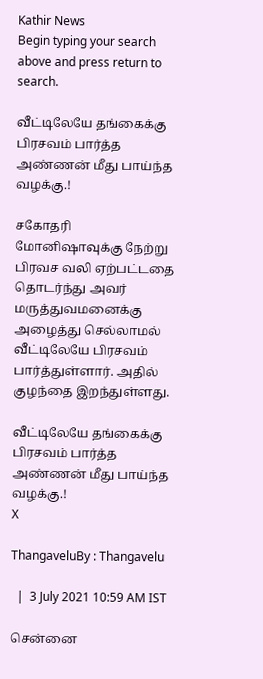Kathir News
Begin typing your search above and press return to search.

வீட்டிலேயே தங்கைக்கு பிரசவம் பார்த்த அண்ணன் மீது பாய்ந்த வழக்கு.!

சகோதரி மோனிஷாவுக்கு நேற்று பிரவச வலி ஏற்பட்டதை தொடர்ந்து அவர் மருத்துவமனைக்கு அழைத்து செல்லாமல் வீட்டிலேயே பிரசவம் பார்த்துள்ளார். அதில் குழந்தை இறந்துள்ளது.

வீட்டிலேயே தங்கைக்கு பிரசவம் பார்த்த அண்ணன் மீது பாய்ந்த வழக்கு.!
X

ThangaveluBy : Thangavelu

  |  3 July 2021 10:59 AM IST

சென்னை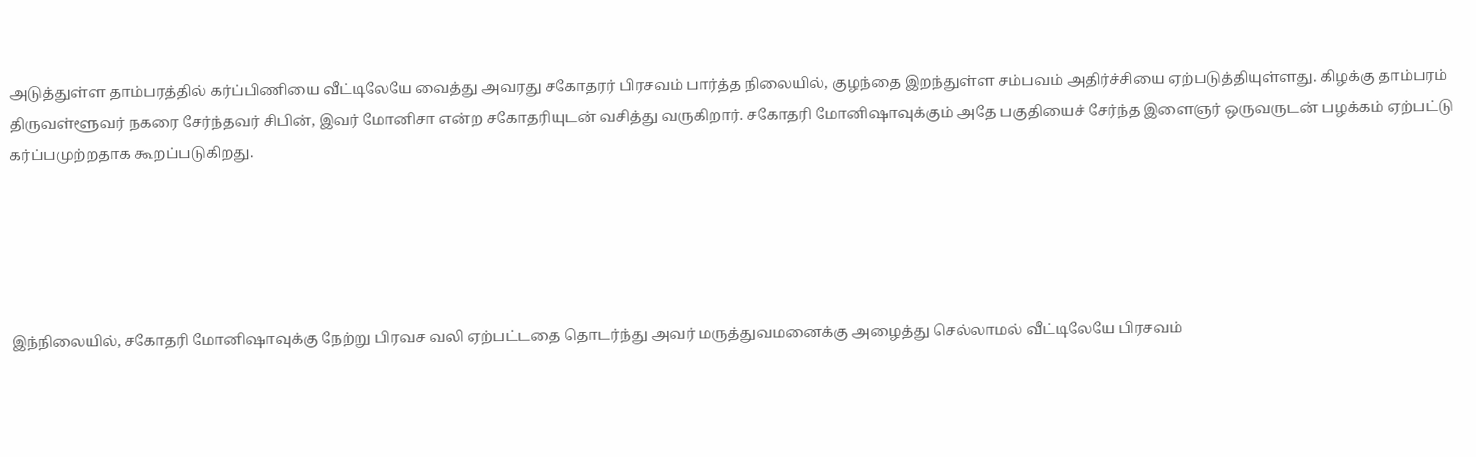அடுத்துள்ள தாம்பரத்தில் கர்ப்பிணியை வீட்டிலேயே வைத்து அவரது சகோதரர் பிரசவம் பார்த்த நிலையில், குழந்தை இறந்துள்ள சம்பவம் அதிர்ச்சியை ஏற்படுத்தியுள்ளது. கிழக்கு தாம்பரம் திருவள்ளூவர் நகரை சேர்ந்தவர் சிபின், இவர் மோனிசா என்ற சகோதரியுடன் வசித்து வருகிறார். சகோதரி மோனிஷாவுக்கும் அதே பகுதியைச் சேர்ந்த இளைஞர் ஒருவருடன் பழக்கம் ஏற்பட்டு கர்ப்பமுற்றதாக கூறப்படுகிறது.





இந்நிலையில், சகோதரி மோனிஷாவுக்கு நேற்று பிரவச வலி ஏற்பட்டதை தொடர்ந்து அவர் மருத்துவமனைக்கு அழைத்து செல்லாமல் வீட்டிலேயே பிரசவம்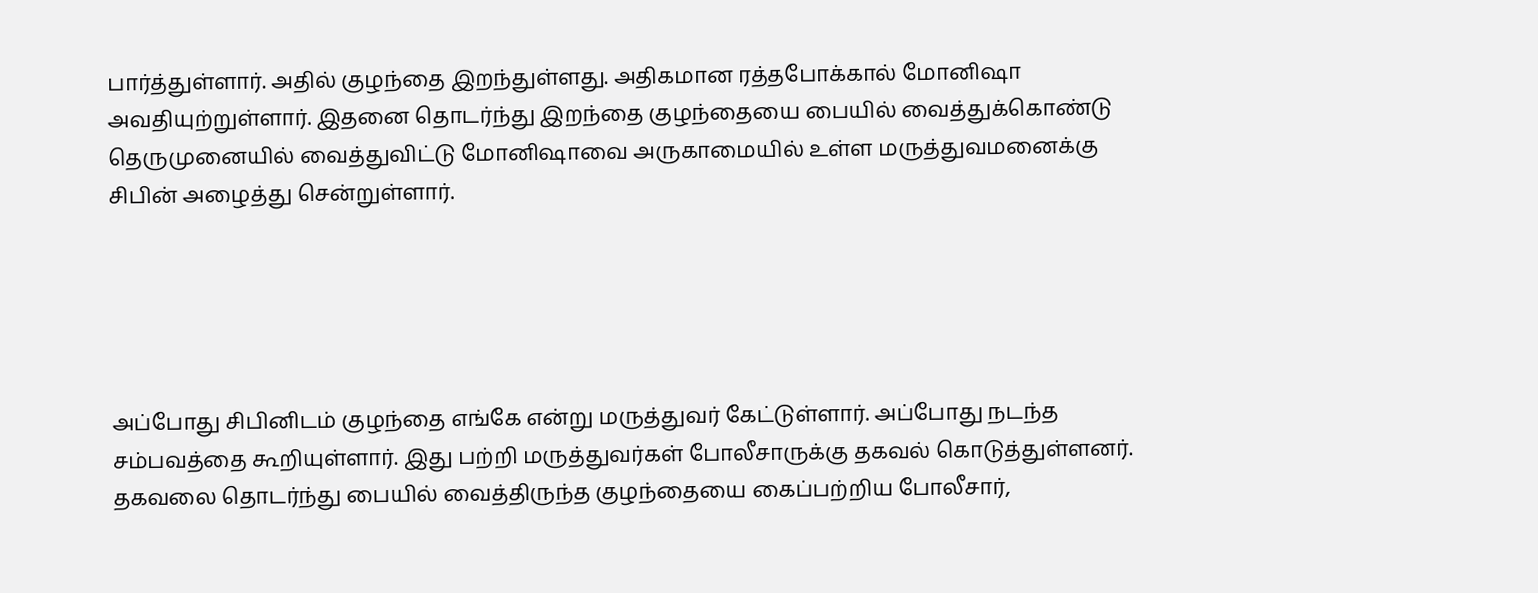பார்த்துள்ளார். அதில் குழந்தை இறந்துள்ளது. அதிகமான ரத்தபோக்கால் மோனிஷா அவதியுற்றுள்ளார். இதனை தொடர்ந்து இறந்தை குழந்தையை பையில் வைத்துக்கொண்டு தெருமுனையில் வைத்துவிட்டு மோனிஷாவை அருகாமையில் உள்ள மருத்துவமனைக்கு சிபின் அழைத்து சென்றுள்ளார்.





அப்போது சிபினிடம் குழந்தை எங்கே என்று மருத்துவர் கேட்டுள்ளார். அப்போது நடந்த சம்பவத்தை கூறியுள்ளார். இது பற்றி மருத்துவர்கள் போலீசாருக்கு தகவல் கொடுத்துள்ளனர். தகவலை தொடர்ந்து பையில் வைத்திருந்த குழந்தையை கைப்பற்றிய போலீசார்,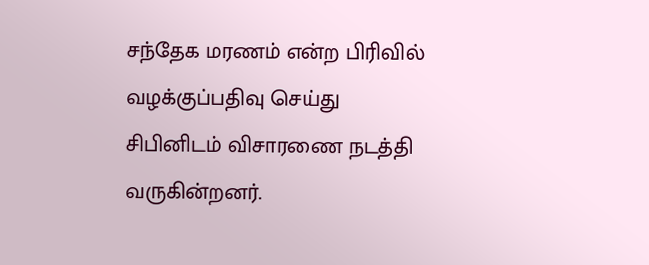சந்தேக மரணம் என்ற பிரிவில் வழக்குப்பதிவு செய்து சிபினிடம் விசாரணை நடத்தி வருகின்றனர்.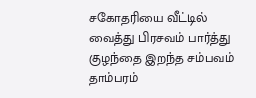சகோதரியை வீட்டில் வைத்து பிரசவம் பார்த்து குழந்தை இறந்த சம்பவம் தாம்பரம்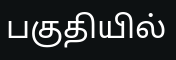பகுதியில்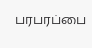பரபரப்பை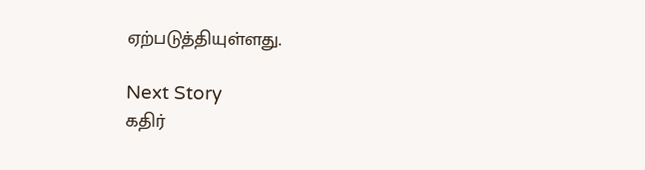ஏற்படுத்தியுள்ளது.

Next Story
கதிர்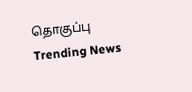தொகுப்பு
Trending News